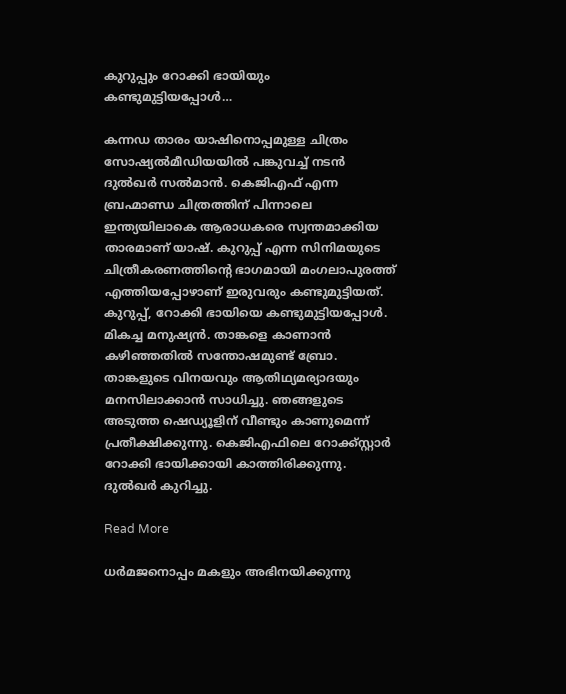കുറുപ്പും റോക്കി ഭായിയും കണ്ടുമുട്ടിയപ്പോൾ…

കന്നഡ താരം യാഷിനൊപ്പമുള്ള ചിത്രം സോഷ്യൽമീഡിയയിൽ പങ്കുവച്ച് നടൻ ദുൽഖർ സൽമാൻ. കെജിഎഫ് എന്ന ബ്രഹ്മാണ്ഡ ചിത്രത്തിന് പിന്നാലെ ഇന്ത്യയിലാകെ ആരാധകരെ സ്വന്തമാക്കിയ താരമാണ് യാഷ്. കുറുപ്പ് എന്ന സിനിമയുടെ ചിത്രീകരണത്തിന്‍റെ ഭാഗമായി മംഗലാപുരത്ത് എത്തിയപ്പോഴാണ് ഇരുവരും കണ്ടുമുട്ടിയത്. കുറുപ്പ്, റോക്കി ഭായിയെ കണ്ടുമുട്ടിയപ്പോൾ. മികച്ച മനുഷ്യൻ. താങ്കളെ കാണാൻ കഴിഞ്ഞതിൽ സന്തോഷമുണ്ട് ബ്രോ. താങ്കളുടെ വിനയവും ആതിഥ്യമര്യാദയും മനസിലാക്കാൻ സാധിച്ചു. ഞങ്ങളുടെ അടുത്ത ഷെഡ്യൂളിന് വീണ്ടും കാണുമെന്ന് പ്രതീക്ഷിക്കുന്നു. കെജിഎഫിലെ റോക്ക്സ്റ്റാർ റോക്കി ഭായിക്കായി കാത്തിരിക്കുന്നു. ദുൽഖർ കുറിച്ചു.

Read More

ധർമജനൊപ്പം മകളും അഭിനയിക്കുന്നു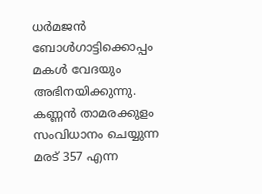ധർമജൻ ബോൾഗാട്ടിക്കൊപ്പം മകൾ വേദയും അഭിനയിക്കുന്നു. കണ്ണൻ താമരക്കുളം സംവിധാനം ചെയ്യുന്ന മരട് 357 എന്ന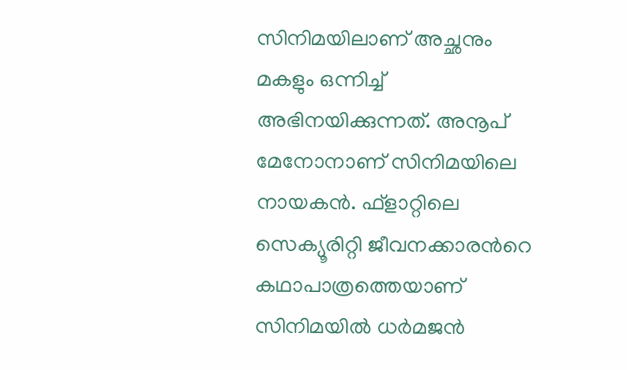സിനിമയിലാണ് അച്ഛനും മകളും ഒന്നിച്ച് അഭിനയിക്കുന്നത്. അനൂപ് മേനോനാണ് സിനിമയിലെ നായകൻ. ഫ്ളാറ്റിലെ സെക്യൂരിറ്റി ജീവനക്കാരന്‍റെ കഥാപാത്രത്തെയാണ് സിനിമയിൽ ധർമജൻ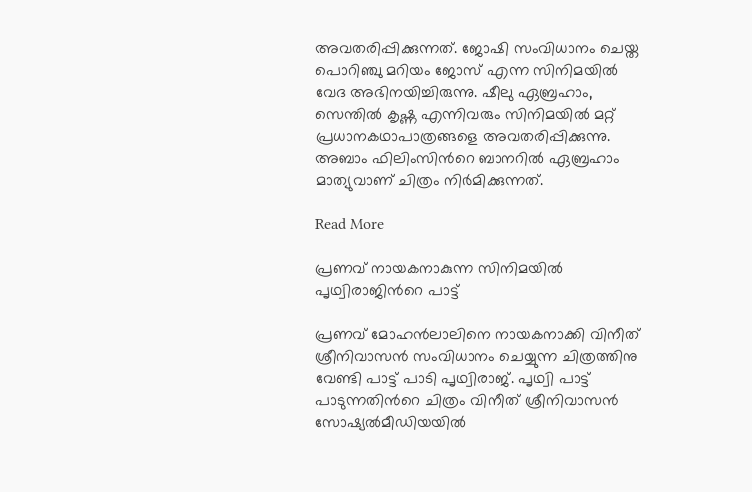അവതരിപ്പിക്കുന്നത്. ജോഷി സംവിധാനം ചെയ്ത പൊറിഞ്ചു മറിയം ജോസ് എന്ന സിനിമയിൽ വേദ അഭിനയിച്ചിരുന്നു. ഷീലു ഏബ്രഹാം, സെന്തിൽ കൃഷ്ണ എന്നിവരും സിനിമയിൽ മറ്റ് പ്രധാനകഥാപാത്രങ്ങളെ അവതരിപ്പിക്കുന്നു. അബാം ഫിലിംസിന്‍റെ ബാനറിൽ ഏബ്രഹാം മാത്യുവാണ് ചിത്രം നിർമിക്കുന്നത്.

Read More

പ്രണവ് നായകനാകുന്ന സിനിമയിൽ പൃഥ്വിരാജിന്‍റെ പാട്ട്

പ്രണവ് മോഹൻലാലിനെ നായകനാക്കി വിനീത് ശ്രീനിവാസൻ സംവിധാനം ചെയ്യുന്ന ചിത്രത്തിനു വേണ്ടി പാട്ട് പാടി പൃഥ്വിരാജ്. പൃഥ്വി പാട്ട് പാടുന്നതിന്‍റെ ചിത്രം വിനീത് ശ്രീനിവാസൻ സോഷ്യൽമീഡിയയിൽ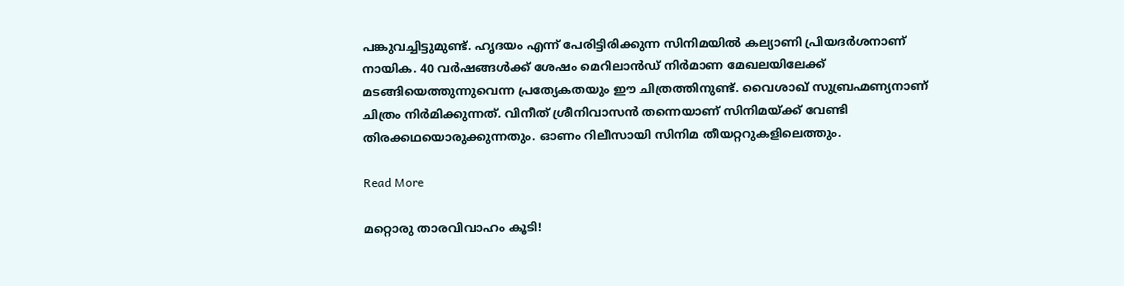പങ്കുവച്ചിട്ടുമുണ്ട്. ഹൃദയം എന്ന് പേരിട്ടിരിക്കുന്ന സിനിമയിൽ കല്യാണി പ്രിയദർശനാണ് നായിക. 40 വർഷങ്ങൾക്ക് ശേഷം മെറിലാൻഡ് നിർമാണ മേഖലയിലേക്ക് മടങ്ങിയെത്തുന്നുവെന്ന പ്രത്യേകതയും ഈ ചിത്രത്തിനുണ്ട്. വൈശാഖ് സുബ്രഹ്മണ്യനാണ് ചിത്രം നിർമിക്കുന്നത്. വിനീത് ശ്രീനിവാസൻ തന്നെയാണ് സിനിമയ്ക്ക് വേണ്ടി തിരക്കഥയൊരുക്കുന്നതും. ഓണം റിലീസായി സിനിമ തീയറ്ററുകളിലെത്തും.

Read More

മറ്റൊരു താരവിവാഹം കൂടി!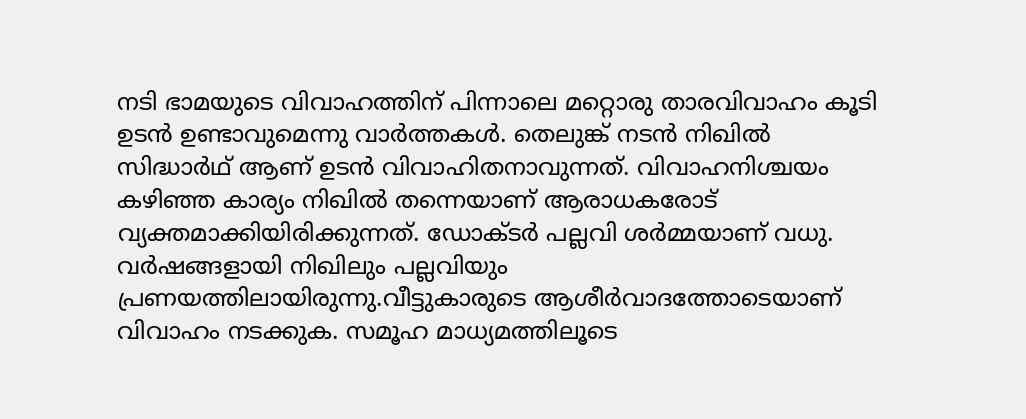നടി ഭാമയുടെ വിവാഹത്തിന് പിന്നാലെ മറ്റൊരു താരവിവാഹം കൂടി ഉടന്‍ ഉണ്ടാവുമെന്നു വാര്‍ത്തകൾ. തെലുങ്ക് നടന്‍ നിഖില്‍ സിദ്ധാര്‍ഥ് ആണ് ഉടന്‍ വിവാഹിതനാവുന്നത്. വിവാഹനിശ്ചയം കഴിഞ്ഞ കാര്യം നിഖില്‍ തന്നെയാണ് ആരാധകരോട് വ്യക്തമാക്കിയിരിക്കുന്നത്. ഡോക്ടര്‍ പല്ലവി ശര്‍മ്മയാണ് വധു. വര്‍ഷങ്ങളായി നിഖിലും പല്ലവിയും പ്രണയത്തിലായിരുന്നു.വീട്ടുകാരുടെ ആശീര്‍വാദത്തോടെയാണ് വിവാഹം നടക്കുക. സമൂഹ മാധ്യമത്തിലൂടെ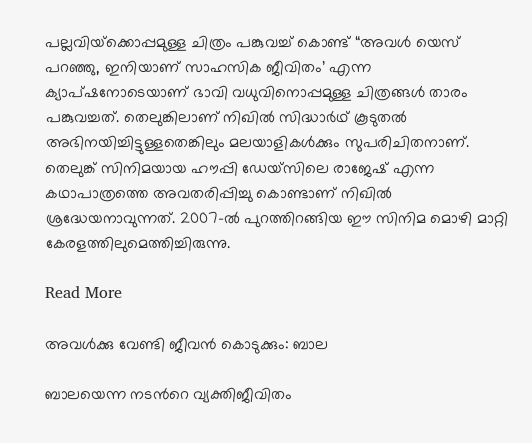പല്ലവിയ്‌ക്കൊപ്പമുള്ള ചിത്രം പങ്കുവച്ച് കൊണ്ട് “അവള്‍ യെസ് പറഞ്ഞു, ഇനിയാണ് സാഹസിക ജീവിതം’ എന്ന ക്യാപ്ഷനോടെയാണ് ഭാവി വധുവിനൊപ്പമുള്ള ചിത്രങ്ങള്‍ താരം പങ്കുവച്ചത്. തെലുങ്കിലാണ് നിഖില്‍ സിദ്ധാര്‍ഥ് കൂടുതല്‍ അഭിനയിച്ചിട്ടുള്ളതെങ്കിലും മലയാളികള്‍ക്കും സുപരിചിതനാണ്. തെലുങ്ക് സിനിമയായ ഹൗപ്പി ഡേയ്‌സിലെ രാജേഷ് എന്ന കഥാപാത്രത്തെ അവതരിപ്പിച്ചു കൊണ്ടാണ് നിഖില്‍ ശ്രദ്ധേയനാവുന്നത്. 2007-ല്‍ പുറത്തിറങ്ങിയ ഈ സിനിമ മൊഴി മാറ്റി കേരളത്തിലുമെത്തിച്ചിരുന്നു.

Read More

അവൾക്കു വേണ്ടി ജീവൻ കൊടുക്കും: ബാല

ബാലയെന്ന നടന്‍റെ വ്യക്തിജീവിതം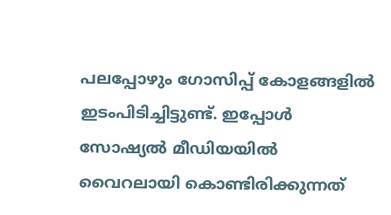പലപ്പോഴും ഗോസിപ്പ് കോളങ്ങളിൽ ഇടംപിടിച്ചിട്ടുണ്ട്. ഇപ്പോൾ സോഷ്യൽ മീഡിയയിൽ വൈറലായി കൊണ്ടിരിക്കുന്നത്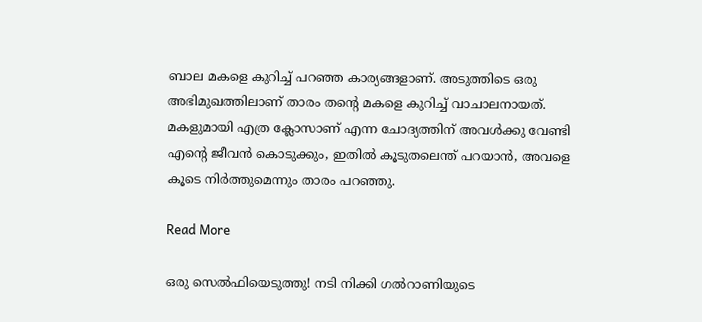ബാല മകളെ കുറിച്ച് പറഞ്ഞ കാര്യങ്ങളാണ്. അടുത്തിടെ ഒരു അഭിമുഖത്തിലാണ് താരം തന്‍റെ മകളെ കുറിച്ച് വാചാലനായത്. മകളുമായി എത്ര ക്ലോസാണ് എന്ന ചോദ്യത്തിന് അവള്‍ക്കു വേണ്ടി എന്‍റെ ജീവന്‍ കൊടുക്കും, ഇതില്‍ കൂടുതലെന്ത് പറയാന്‍, അവളെ കൂടെ നിര്‍ത്തുമെന്നും താരം പറഞ്ഞു.

Read More

ഒരു സെൽഫിയെടുത്തു! നടി നിക്കി ഗല്‍റാണിയുടെ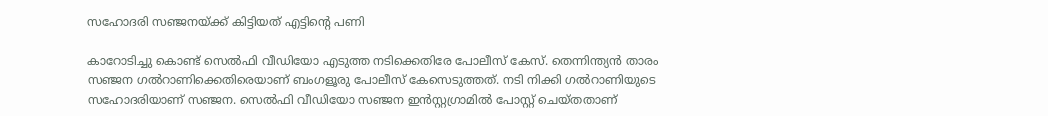സഹോദരി സഞ്ജനയ്ക്ക് കിട്ടിയത് എട്ടിന്‍റെ പണി

കാറോടിച്ചു കൊണ്ട് സെല്‍ഫി വീഡിയോ എടുത്ത നടിക്കെതിരേ പോലീസ് കേസ്. തെന്നിന്ത്യന്‍ താരം സഞ്ജന ഗല്‍റാണിക്കെതിരെയാണ് ബംഗളൂരു പോലീസ് കേസെടുത്തത്. നടി നിക്കി ഗല്‍റാണിയുടെ സഹോദരിയാണ് സഞ്ജന. സെൽഫി വീഡിയോ സഞ്ജന ഇൻസ്റ്റഗ്രാമിൽ പോസ്റ്റ് ചെയ്തതാണ്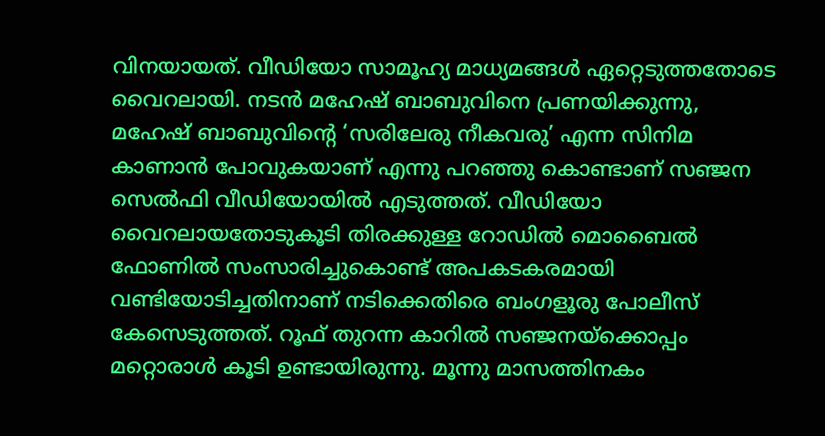വിനയായത്. വീഡിയോ സാമൂഹ്യ മാധ്യമങ്ങൾ ഏറ്റെടുത്തതോടെ വൈറലായി. നടന്‍ മഹേഷ് ബാബുവിനെ പ്രണയിക്കുന്നു, മഹേഷ് ബാബുവിന്‍റെ ‘സരിലേരു നീകവരു’ എന്ന സിനിമ കാണാന്‍ പോവുകയാണ് എന്നു പറഞ്ഞു കൊണ്ടാണ് സഞ്ജന സെൽഫി വീഡിയോയില്‍ എടുത്തത്. വീഡിയോ വൈറലായതോടുകൂടി തിരക്കുള്ള റോഡിൽ മൊബൈൽ ഫോണിൽ സംസാരിച്ചുകൊണ്ട് അപകടകരമായി വണ്ടിയോടിച്ചതിനാണ് നടിക്കെതിരെ ബംഗളൂരു പോലീസ് കേസെടുത്തത്. റൂഫ് തുറന്ന കാറില്‍ സഞ്ജനയ്ക്കൊപ്പം മറ്റൊരാള്‍ കൂടി ഉണ്ടായിരുന്നു. മൂന്നു മാസത്തിനകം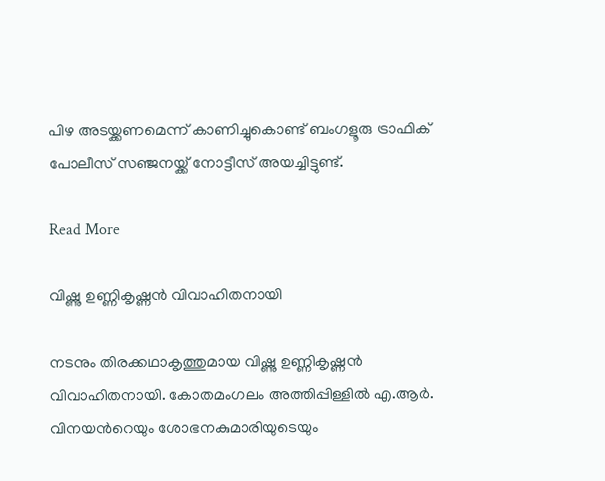പിഴ അടയ്ക്കണമെന്ന് കാണിച്ചുകൊണ്ട് ബംഗളൂരു ട്രാഫിക് പോലീസ് സഞ്ജനയ്ക്ക് നോട്ടീസ് അയച്ചിട്ടുണ്ട്.

Read More

വിഷ്ണു ഉണ്ണികൃഷ്ണൻ വിവാഹിതനായി

നടനും തിരക്കഥാകൃത്തുമായ വിഷ്ണു ഉണ്ണികൃഷ്ണൻ വിവാഹിതനായി. കോതമംഗലം അത്തിപ്പിള്ളിൽ എ.ആർ. വിനയന്‍റെയും ശോഭനകുമാരിയുടെയും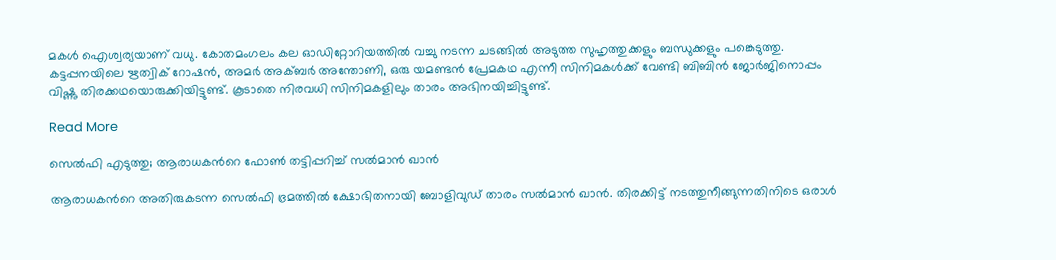മകൾ ഐശ്വര്യയാണ് വധു. കോതമംഗലം കല ഓഡിറ്റോറിയത്തിൽ വച്ചു നടന്ന ചടങ്ങിൽ അടുത്ത സുഹൃത്തുക്കളും ബന്ധുക്കളും പങ്കെടുത്തു. കട്ടപ്പനയിലെ ഋത്വിക് റോഷൻ, അമർ അക്ബർ അന്തോണി, ഒരു യമണ്ടൻ പ്രേമകഥ എന്നീ സിനിമകൾക്ക് വേണ്ടി ബിബിൻ ജോർജിനൊപ്പം വിഷ്ണു തിരക്കഥയൊരുക്കിയിട്ടുണ്ട്. കൂടാതെ നിരവധി സിനിമകളിലും താരം അഭിനയിച്ചിട്ടുണ്ട്.

Read More

സെൽഫി എടുത്തു; ആരാധകന്‍റെ ഫോൺ തട്ടിപ്പറിച്ച് സൽമാൻ ഖാൻ

ആരാധകന്‍റെ അതിരുകടന്ന സെല്‍ഫി ഭ്രമത്തിൽ ക്ഷോഭിതനായി ബോളിവുഡ് താരം സൽമാൻ ഖാൻ. തിരക്കിട്ട് നടത്തുനീങ്ങുന്നതിനിടെ ഒരാൾ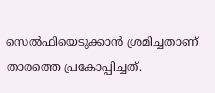സെൽഫിയെടുക്കാൻ ശ്രമിച്ചതാണ് താരത്തെ പ്രകോപ്പിച്ചത്.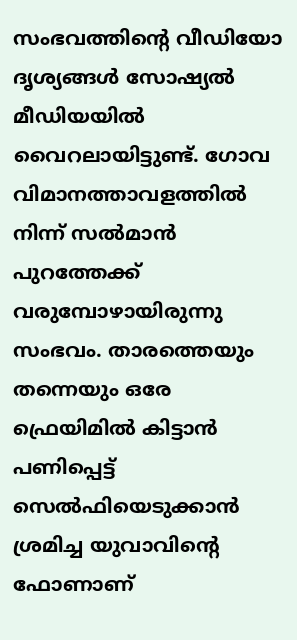സംഭവത്തിന്‍റെ വീഡിയോ ദൃശ്യങ്ങൾ സോഷ്യൽ മീഡിയയിൽ വൈറലായിട്ടുണ്ട്. ഗോവ വിമാനത്താവളത്തിൽ നിന്ന് സൽമാൻ പുറത്തേക്ക് വരുമ്പോഴായിരുന്നു സംഭവം. താരത്തെയും തന്നെയും ഒരേ ഫ്രെയിമില്‍ കിട്ടാന്‍ പണിപ്പെട്ട് സെൽഫിയെടുക്കാൻ ശ്രമിച്ച യുവാവിന്‍റെ ഫോണാണ്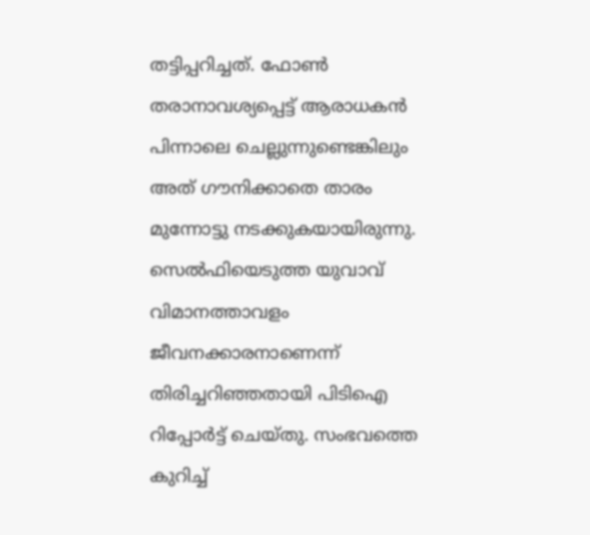തട്ടിപ്പറിച്ചത്. ഫോണ്‍ തരാനാവശ്യപ്പെട്ട് ആരാധകന്‍ പിന്നാലെ ചെല്ലുന്നുണ്ടെങ്കിലും അത് ഗൗനിക്കാതെ താരം മുന്നോട്ടു നടക്കുകയായിരുന്നു. സെല്‍ഫിയെടുത്ത യുവാവ് വിമാനത്താവളം ജീവനക്കാരനാണെന്ന് തിരിച്ചറിഞ്ഞതായി പിടിഐ റിപ്പോര്‍ട്ട് ചെയ്തു. സംഭവത്തെ കുറിച്ച്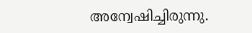അന്വേഷിച്ചിരുന്നു.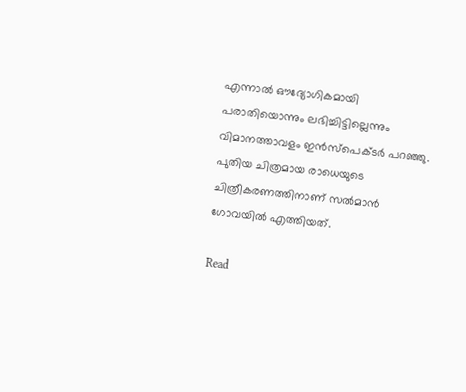എന്നാൽ ഔദ്യോഗികമായി പരാതിയൊന്നും ലഭിച്ചിട്ടില്ലെന്നും വിമാനത്താവളം ഇൻസ്പെക്ടർ പറഞ്ഞു. പുതിയ ചിത്രമായ രാധെയുടെ ചിത്രീകരണത്തിനാണ് സൽമാൻ ഗോവയിൽ എത്തിയത്.

Read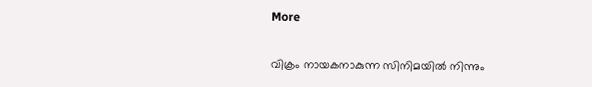More

വിക്രം നായകനാകുന്ന സിനിമയിൽ നിന്നും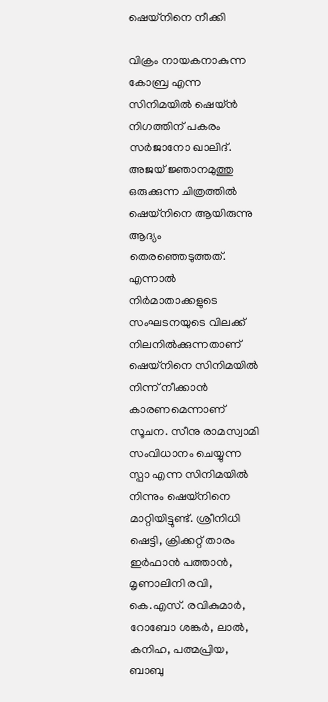ഷെയ്നിനെ നീക്കി

വിക്രം നായകനാകുന്ന കോബ്ര എന്ന സിനിമയിൽ ഷെയ്ൻ നിഗത്തിന് പകരം സർജാനോ ഖാലിദ്. അജയ് ജ്ഞാനമുത്തു ഒരുക്കുന്ന ചിത്രത്തിൽ ഷെയ്നിനെ ആയിരുന്നു ആദ്യം തെരഞ്ഞെടുത്തത്. എന്നാൽ നിർമാതാക്കളുടെ സംഘടനയുടെ വിലക്ക് നിലനിൽക്കുന്നതാണ് ഷെയ്നിനെ സിനിമയിൽ നിന്ന് നീക്കാൻ കാരണമെന്നാണ് സൂചന. സീനു രാമസ്വാമി സംവിധാനം ചെയ്യുന്ന സ്പാ എന്ന സിനിമയിൽ നിന്നും ഷെയ്നിനെ മാറ്റിയിട്ടുണ്ട്. ശ്രീനിധി ഷെട്ടി, ക്രിക്കറ്റ് താരം ഇർഫാൻ പത്താൻ, മൃണാലിനി രവി, കെ.എസ്. രവികുമാർ, റോബോ ശങ്കർ, ലാൽ, കനിഹ, പത്മപ്രിയ, ബാബു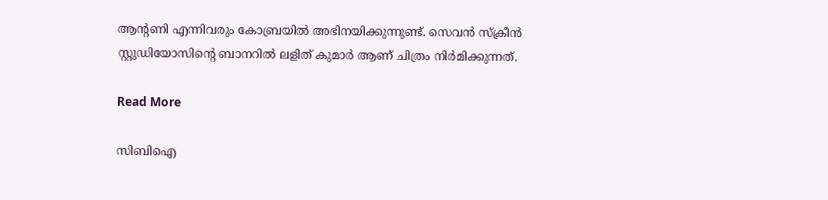ആന്‍റണി എന്നിവരും കോബ്രയിൽ അഭിനയിക്കുന്നുണ്ട്. സെവൻ സ്ക്രീൻ സ്റ്റുഡിയോസിന്‍റെ ബാനറിൽ ലളിത് കുമാർ ആണ് ചിത്രം നിർമിക്കുന്നത്.

Read More

സിബിഐ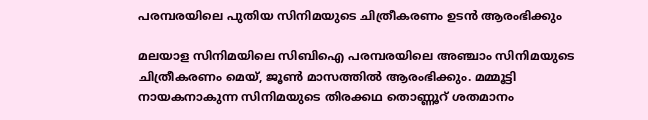പരമ്പരയിലെ പുതിയ സിനിമയുടെ ചിത്രീകരണം ഉടൻ ആരംഭിക്കും

മലയാള സിനിമയിലെ സിബിഐ പരമ്പരയിലെ അഞ്ചാം സിനിമയുടെ ചിത്രീകരണം മെയ്, ജൂണ്‍ മാസത്തിൽ ആരംഭിക്കും. മമ്മൂട്ടി നായകനാകുന്ന സിനിമയുടെ തിരക്കഥ തൊണ്ണൂറ് ശതമാനം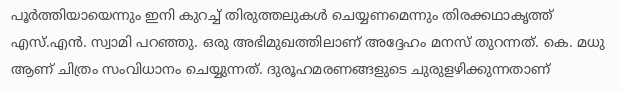പൂർത്തിയായെന്നും ഇനി കുറച്ച് തിരുത്തലുകൾ ചെയ്യണമെന്നും തിരക്കഥാകൃത്ത് എസ്.എൻ. സ്വാമി പറഞ്ഞു. ഒരു അഭിമുഖത്തിലാണ് അദ്ദേഹം മനസ് തുറന്നത്. കെ. മധു ആണ് ചിത്രം സംവിധാനം ചെയ്യുന്നത്. ദുരൂഹമരണങ്ങളുടെ ചുരുളഴിക്കുന്നതാണ്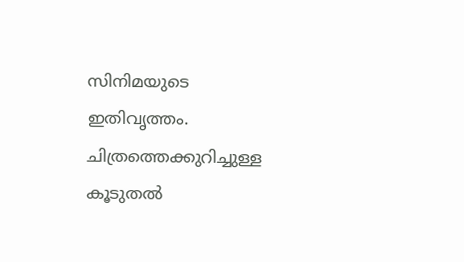സിനിമയുടെ ഇതിവൃത്തം. ചിത്രത്തെക്കുറിച്ചുള്ള കൂടുതൽ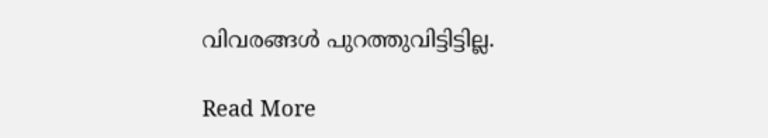വിവരങ്ങൾ പുറത്തുവിട്ടിട്ടില്ല.

Read More